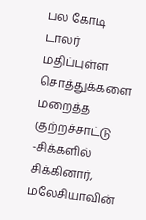பல கோடி டாலர் மதிப்புள்ள சொத்துக்களை மறைத்த குற்றச்சாட்டு -சிக்களில் சிக்கினார், மலேசியாவின்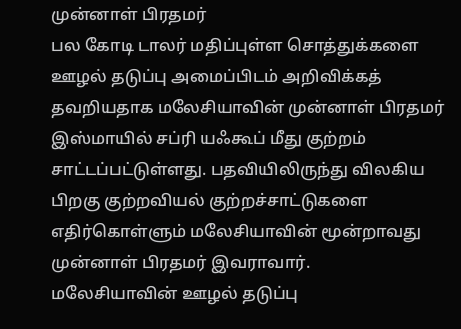முன்னாள் பிரதமர்
பல கோடி டாலர் மதிப்புள்ள சொத்துக்களை ஊழல் தடுப்பு அமைப்பிடம் அறிவிக்கத் தவறியதாக மலேசியாவின் முன்னாள் பிரதமர் இஸ்மாயில் சப்ரி யஃகூப் மீது குற்றம் சாட்டப்பட்டுள்ளது. பதவியிலிருந்து விலகிய பிறகு குற்றவியல் குற்றச்சாட்டுகளை எதிர்கொள்ளும் மலேசியாவின் மூன்றாவது முன்னாள் பிரதமர் இவராவார்.
மலேசியாவின் ஊழல் தடுப்பு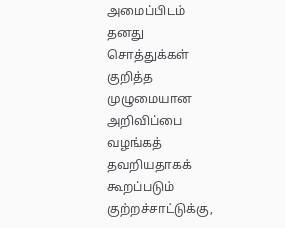அமைப்பிடம் தனது சொத்துக்கள் குறித்த முழுமையான அறிவிப்பை வழங்கத் தவறியதாகக் கூறப்படும் குற்றச்சாட்டுக்கு,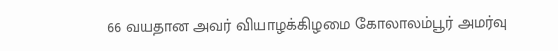66 வயதான அவர் வியாழக்கிழமை கோலாலம்பூர் அமர்வு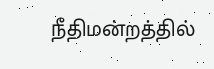நீதிமன்றத்தில்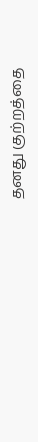தனது குற்றத்தை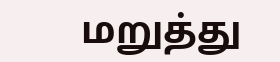மறுத்து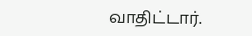வாதிட்டார்.